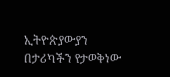ኢትዮጵያውያን በታሪካችን የታወቅነው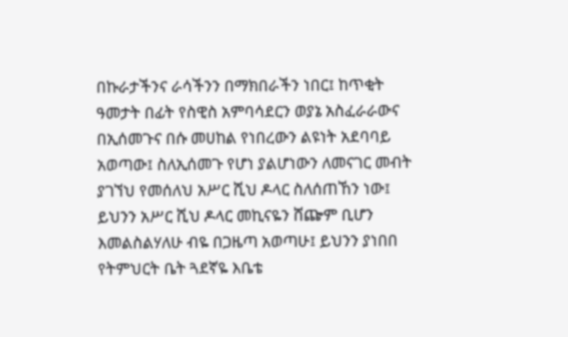በኩራታችንና ራሳችንን በማክበራችን ነበር፤ ከጥቂት ዓመታት በፊት የስዊስ አምባሳደርን ወያኔ አስፈራራውና በኢሰመጉና በሱ መሀከል የነበረውን ልዩነት አደባባይ አወጣው፤ ስለኢሰመጉ የሆነ ያልሆነውን ለመናገር መብት ያገኘህ የመሰለህ አሥር ሺህ ዶላር ስለሰጠኸን ነው፤ ይህንን አሥር ሺህ ዶላር መኪናዬን ሸጬም ቢሆን እመልስልሃለሁ ብዬ በጋዜጣ አወጣሁ፤ ይህንን ያነበበ የትምህርት ቤት ጓደኛዬ እቤቴ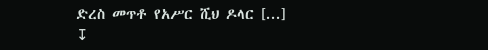ድረስ መጥቶ የአሥር ሺህ ዶላር [...]
↧